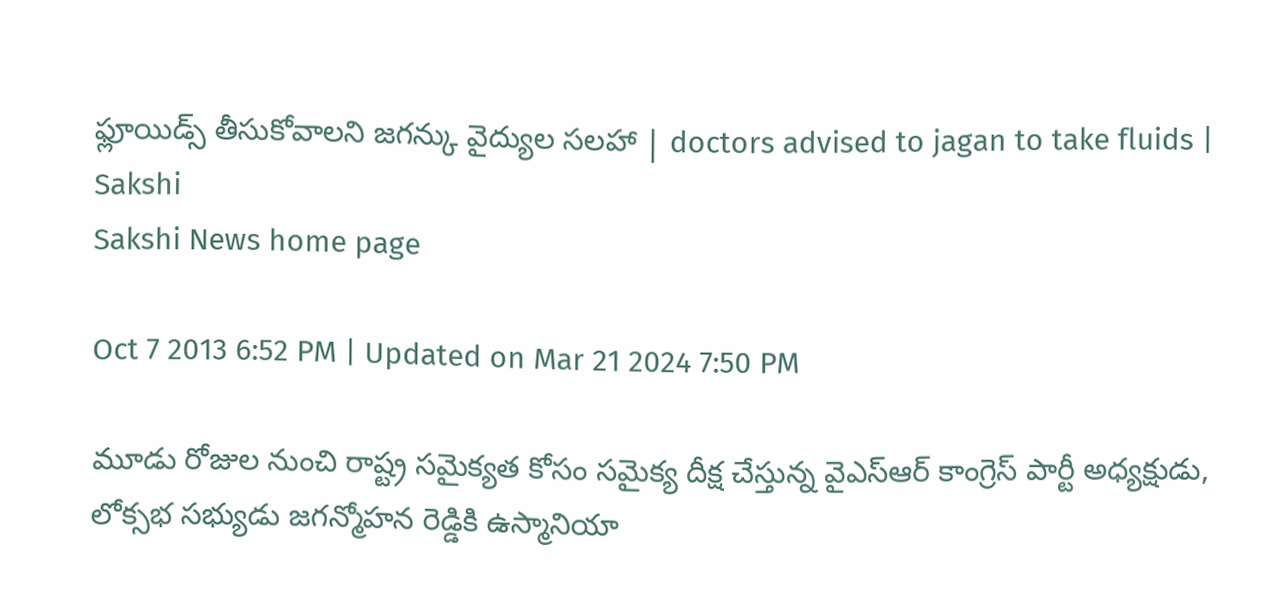ఫ్లూయిడ్స్ తీసుకోవాలని జగన్కు వైద్యుల సలహా | doctors advised to jagan to take fluids | Sakshi
Sakshi News home page

Oct 7 2013 6:52 PM | Updated on Mar 21 2024 7:50 PM

మూడు రోజుల నుంచి రాష్ట్ర సమైక్యత కోసం సమైక్య దీక్ష చేస్తున్న వైఎస్ఆర్ కాంగ్రెస్ పార్టీ అధ్యక్షుడు, లోక్సభ సభ్యుడు జగన్మోహన రెడ్డికి ఉస్మానియా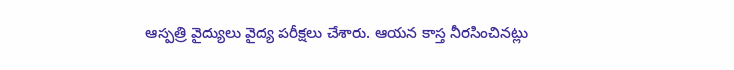ఆస్పత్రి వైద్యులు వైద్య పరీక్షలు చేశారు. ఆయన కాస్త నీరసించినట్లు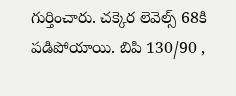గుర్తించారు. చక్కెర లెవెల్స్ 68కి పడిపోయాయి. బిపి 130/90 ,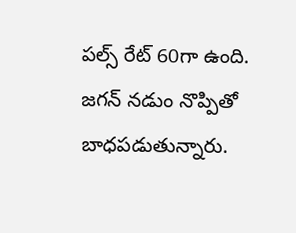పల్స్ రేట్ 60గా ఉంది. జగన్ నడుం నొప్పితో బాధపడుతున్నారు.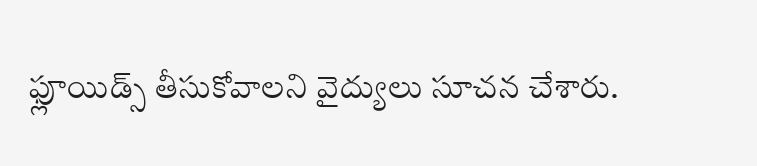ఫ్లూయిడ్స్ తీసుకోవాలని వైద్యులు సూచన చేశారు.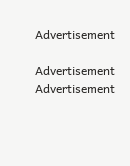Advertisement

Advertisement
Advertisement